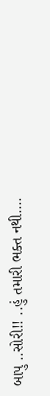બાપુ ..સોરી!! ..હું તમારી ભક્ત નથી....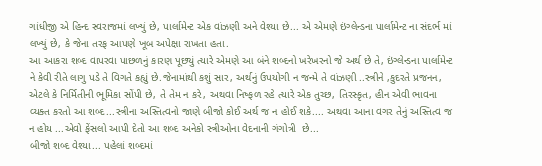ગાંધીજી એ હિન્દ સ્વરાજમાં લખ્યું છે, પાર્લામેન્ટ એક વાંઝણી અને વેશ્યા છે... એ એમણે ઇંગ્લેન્ડના પાર્લામેન્ટ ના સંદર્ભ માં લખ્યું છે, કે જેના તરફ આપણે ખૂબ અપેક્ષા રાખતા હતા.
આ આકરા શબ્દ વાપરવા પાછળનું કારણ પૂછ્યું ત્યારે એમણે આ બંને શબ્દનો ખરેખરનો જે અર્થ છે તે, ઇંગ્લેન્ડના પાર્લામેન્ટ ને કેવી રીતે લાગુ પડે તે વિગતે કહ્યું છે.જેનામાંથી કશું સાર, અર્થનું ઉપયોગી ન જન્મે તે વાંઝણી ..સ્ત્રીને ,કુદરતે પ્રજનન, એટલે કે નિર્મિતીની ભૂમિકા સોંપી છે, તે તેમ ન કરે, અથવા નિષ્ફળ રહે ત્યારે એક તુચ્છ, તિરસ્કૃત, હીન એવી ભાવના વ્યક્ત કરતો આ શબ્દ...સ્ત્રીના અસ્તિત્વનો જાણે બીજો કોઈ અર્થ જ ન હોઈ શકે.... અથવા આના વગર તેનું અસ્તિત્વ જ ન હોય ...એવો ફેંસલો આપી દેતો આ શબ્દ અનેકો સ્ત્રીઓના વેદનાની ગંગોત્રી  છે...
બીજો શબ્દ વેશ્યા... પહેલાં શબ્દમાં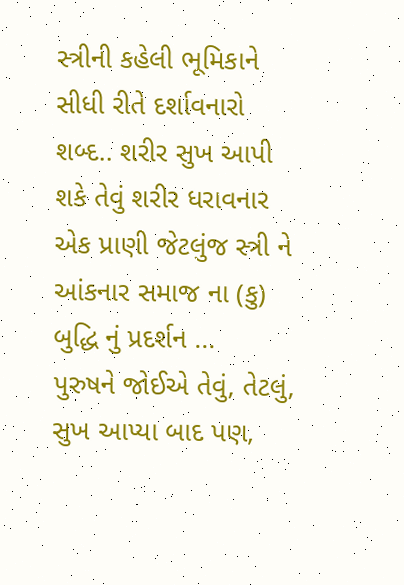સ્ત્રીની કહેલી ભૂમિકાને સીધી રીતે દર્શાવનારો શબ્દ.. શરીર સુખ આપી શકે તેવું શરીર ધરાવનાર એક પ્રાણી જેટલુંજ સ્ત્રી ને આંકનાર સમાજ ના (કુ) બુદ્ધિ નું પ્રદર્શન ...
પુરુષને જોઈએ તેવું, તેટલું, સુખ આપ્યા બાદ પણ,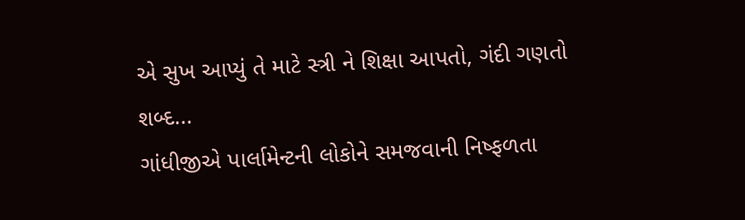એ સુખ આપ્યું તે માટે સ્ત્રી ને શિક્ષા આપતો, ગંદી ગણતો શબ્દ...
ગાંધીજીએ પાર્લામેન્ટની લોકોને સમજવાની નિષ્ફળતા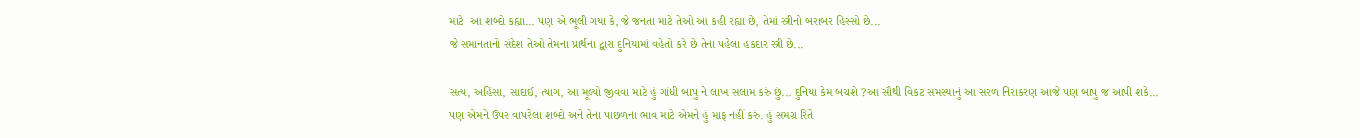માટે  આ શબ્દો કહ્યા... પણ એ ભૂલી ગયા કે, જે જનતા માટે તેઓ આ કહી રહ્યા છે, તેમાં સ્ત્રીનો બરાબર હિસ્સો છે...
જે સમાનતાનો સંદેશ તેઓ તેમના પ્રાર્થના દ્વારા દુનિયામાં વહેતો કરે છે તેના પહેલા હકદાર સ્ત્રી છે...

સત્ય, અહિંસા, સાદાઈ, ત્યાગ, આ મૂલ્યો જીવવા માટે હું ગાંધી બાપુ ને લાખ સલામ કરું છું... દુનિયા કેમ બચશે ?આ સૌથી વિકટ સમસ્યાનું આ સરળ નિરાકરણ આજે પણ બાપુ જ આપી શકે...
પણ એમને ઉપર વાપરેલા શબ્દો અને તેના પાછળના ભાવ માટે એમને હું માફ નહીં કરું. હું સમગ્ર રિતે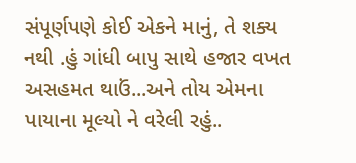સંપૂર્ણપણે કોઈ એકને માનું, તે શક્ય નથી .હું ગાંધી બાપુ સાથે હજાર વખત અસહમત થાઉં...અને તોય એમના પાયાના મૂલ્યો ને વરેલી રહું..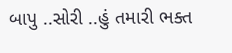બાપુ ..સોરી ..હું તમારી ભક્ત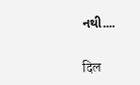નથી....

दिल